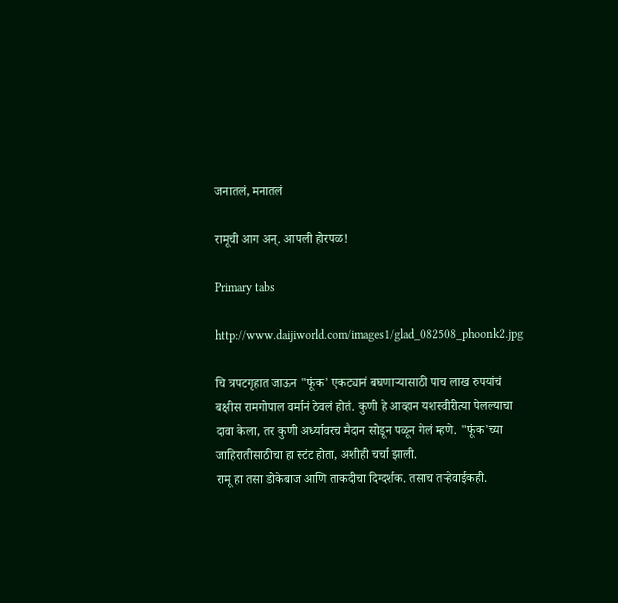जनातलं, मनातलं

रामूची आग अन्. आपली होरपळ!

Primary tabs

http://www.daijiworld.com/images1/glad_082508_phoonk2.jpg

चि त्रपटगृहात जाऊन "फूंक' एकट्यानं बघणाऱ्यासाठी पाच लाख रुपयांचं बक्षीस रामगोपाल वर्मानं ठेवलं होतं. कुणी हे आव्हान यशस्वीरीत्या पेलल्याचा दावा केला, तर कुणी अर्ध्यावरच मैदान सोडून पळून गेलं म्हणे. "फूंक'च्या जाहिरातीसाठीचा हा स्टंट होता, अशीही चर्चा झाली.
रामू हा तसा डोकेबाज आणि ताकदीचा दिग्दर्शक. तसाच तऱ्हेवाईकही.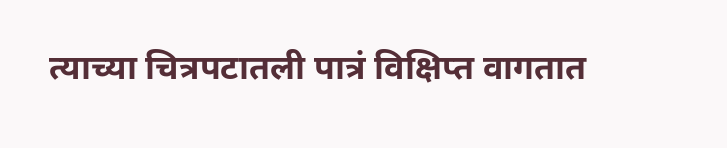त्याच्या चित्रपटातली पात्रं विक्षिप्त वागतात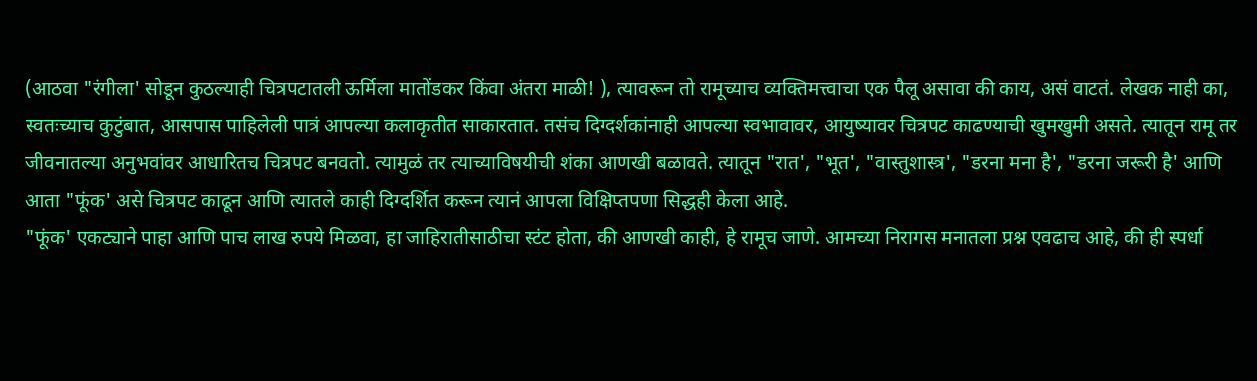(आठवा "रंगीला' सोडून कुठल्याही चित्रपटातली ऊर्मिला मातोंडकर किंवा अंतरा माळी! ), त्यावरून तो रामूच्याच व्यक्तिमत्त्वाचा एक पैलू असावा की काय, असं वाटतं. लेखक नाही का, स्वतःच्याच कुटुंबात, आसपास पाहिलेली पात्रं आपल्या कलाकृतीत साकारतात. तसंच दिग्दर्शकांनाही आपल्या स्वभावावर, आयुष्यावर चित्रपट काढण्याची खुमखुमी असते. त्यातून रामू तर जीवनातल्या अनुभवांवर आधारितच चित्रपट बनवतो. त्यामुळं तर त्याच्याविषयीची शंका आणखी बळावते. त्यातून "रात', "भूत', "वास्तुशास्त्र', "डरना मना है', "डरना जरूरी है' आणि आता "फूंक' असे चित्रपट काढून आणि त्यातले काही दिग्दर्शित करून त्यानं आपला विक्षिप्तपणा सिद्धही केला आहे.
"फूंक' एकट्याने पाहा आणि पाच लाख रुपये मिळवा, हा जाहिरातीसाठीचा स्टंट होता, की आणखी काही, हे रामूच जाणे. आमच्या निरागस मनातला प्रश्न एवढाच आहे, की ही स्पर्धा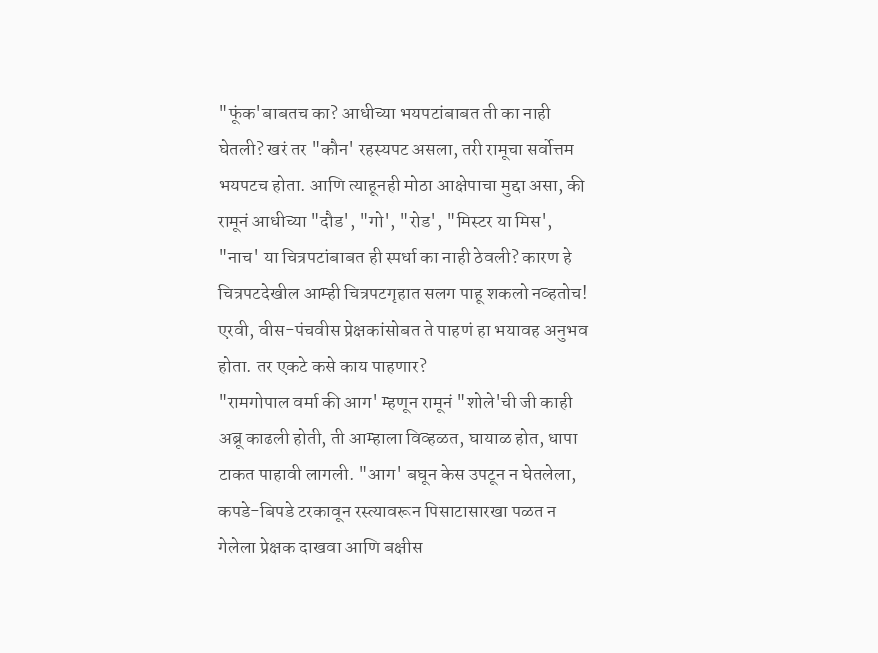"फूंक'बाबतच का? आधीच्या भयपटांबाबत ती का नाही घेतली? खरं तर "कौन' रहस्यपट असला, तरी रामूचा सर्वोत्तम भयपटच होता. आणि त्याहूनही मोठा आक्षेपाचा मुद्दा असा, की रामूनं आधीच्या "दौड', "गो', "रोड', "मिस्टर या मिस', "नाच' या चित्रपटांबाबत ही स्पर्धा का नाही ठेवली? कारण हे चित्रपटदेखील आम्ही चित्रपटगृहात सलग पाहू शकलो नव्हतोच! एरवी, वीस-पंचवीस प्रेक्षकांसोबत ते पाहणं हा भयावह अनुभव होता. तर एकटे कसे काय पाहणार?
"रामगोपाल वर्मा की आग' म्हणून रामूनं "शोले'ची जी काही अब्रू काढली होती, ती आम्हाला विव्हळत, घायाळ होत, धापा टाकत पाहावी लागली. "आग' बघून केस उपटून न घेतलेला, कपडे-बिपडे टरकावून रस्त्यावरून पिसाटासारखा पळत न गेलेला प्रेक्षक दाखवा आणि बक्षीस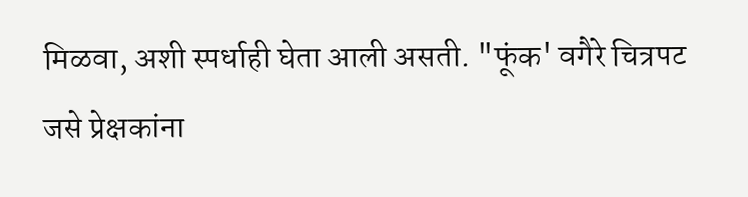मिळवा, अशी स्पर्धाही घेता आली असती. "फूंक' वगैरे चित्रपट जसे प्रेक्षकांना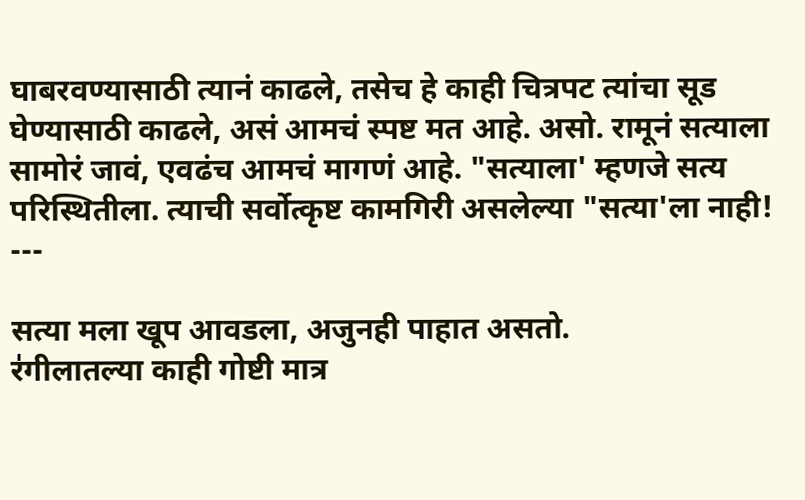घाबरवण्यासाठी त्यानं काढले, तसेच हे काही चित्रपट त्यांचा सूड घेण्यासाठी काढले, असं आमचं स्पष्ट मत आहे. असो. रामूनं सत्याला सामोरं जावं, एवढंच आमचं मागणं आहे. "सत्याला' म्हणजे सत्य परिस्थितीला. त्याची सर्वोत्कृष्ट कामगिरी असलेल्या "सत्या'ला नाही!
---

सत्या मला खूप आवडला, अजुनही पाहात असतो.
र॑गीलातल्या काही गोष्टी मात्र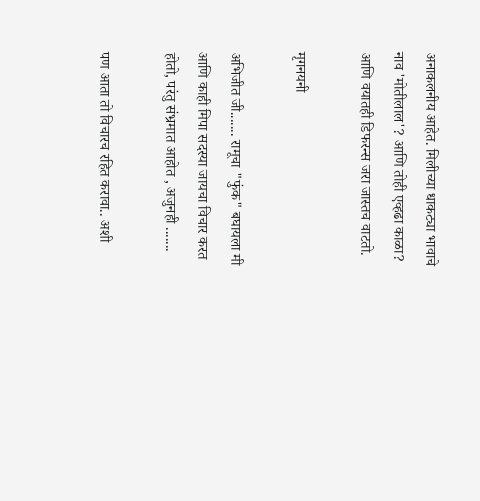अनाकलनीय आहेत. मिलीच्या धाकट्या भावाचे नाव 'मोतीलाल'? आणि तोही एव्हढा काळा? आणि वयातही डिफरन्स जरा जास्तच वाटतो.

मृगनयनी

अभिजीत जी....... रामूचा "फुंक" बघायला मी आणि काही मिपा सदस्या जायचा विचार करत होतो, परंतु संभ्रमात आहोत , अजुनही .......

पण आता तो विचारच रहित करावा.. अशी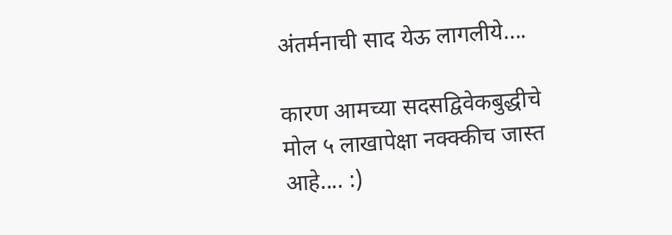अंतर्मनाची साद येऊ लागलीये....

कारण आमच्या सदसद्विवेकबुद्धीचे मोल ५ लाखापेक्षा नक्क्कीच जास्त आहे.... :)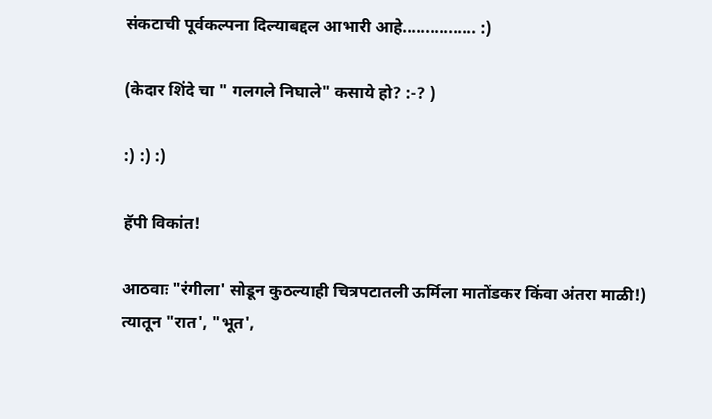संकटाची पूर्वकल्पना दिल्याबद्दल आभारी आहे................ :)

(केदार शिंदे चा " गलगले निघाले" कसाये हो? :-? )

:) :) :)

हॅपी विकांत!

आठवाः "रंगीला' सोडून कुठल्याही चित्रपटातली ऊर्मिला मातोंडकर किंवा अंतरा माळी!)
त्यातून "रात', "भूत',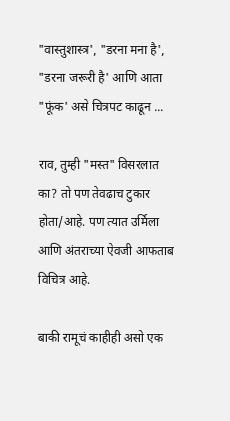"वास्तुशास्त्र', "डरना मना है', "डरना जरूरी है' आणि आता "फूंक' असे चित्रपट काढून ...

राव, तुम्ही "मस्त" विसरलात का? तो पण तेवढाच टुकार होता/आहे. पण त्यात उर्मिला आणि अंतराच्या ऐवजी आफताब विचित्र आहे.

बाकी रामूचं काहीही असो एक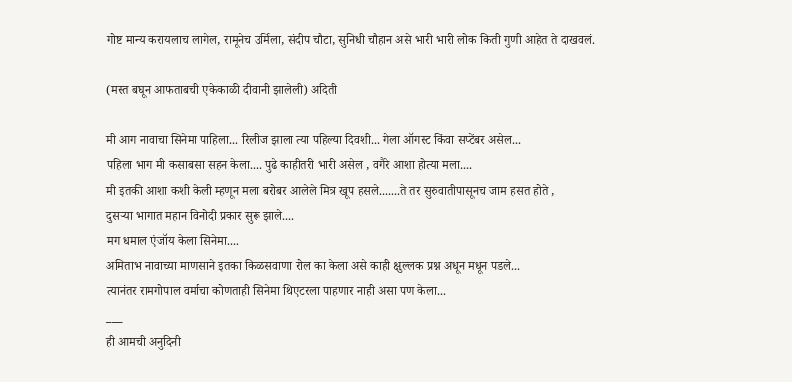गोष्ट मान्य करायलाच लागेल, रामूनेच उर्मिला, संदीप चौटा, सुनिधी चौहान असे भारी भारी लोक किती गुणी आहेत ते दाखवलं.

(मस्त बघून आफताबची एकेकाळी दीवानी झालेली) अदिती

मी आग नावाचा सिनेमा पाहिला... रिलीज झाला त्या पहिल्या दिवशी... गेला ऑगस्ट किंवा सप्टेंबर असेल...
पहिला भाग मी कसाबसा सहन केला.... पुढे काहीतरी भारी असेल , वगैरे आशा होत्या मला....
मी इतकी आशा कशी केली म्हणून मला बरोबर आलेले मित्र खूप हसले.......ते तर सुरुवातीपासूनच जाम हसत होते ,
दुसर्‍या भागात महान विनोदी प्रकार सुरू झाले....
मग धमाल एंजॉय केला सिनेमा....
अमिताभ नावाच्या माणसाने इतका किळसवाणा रोल का केला असे काही क्षुल्लक प्रश्न अधून मधून पडले...
त्यानंतर रामगोपाल वर्माचा कोणताही सिनेमा थिएटरला पाहणार नाही असा पण केला...
___
ही आमची अनुदिनी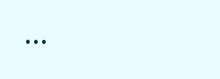...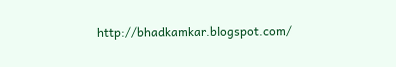http://bhadkamkar.blogspot.com/